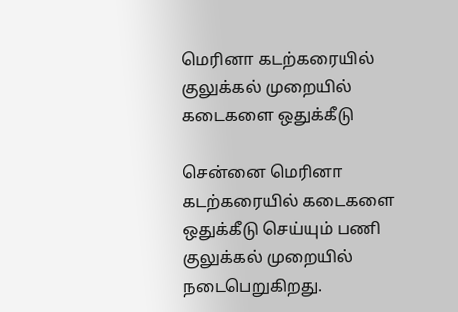மெரினா கடற்கரையில் குலுக்கல் முறையில் கடைகளை ஒதுக்கீடு

சென்னை மெரினா கடற்கரையில் கடைகளை ஒதுக்கீடு செய்யும் பணி குலுக்கல் முறையில் நடைபெறுகிறது.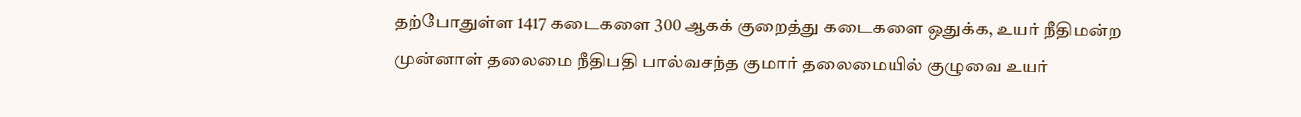தற்போதுள்ள 1417 கடைகளை 300 ஆகக் குறைத்து கடைகளை ஒதுக்க, உயர் நீதிமன்ற முன்னாள் தலைமை நீதிபதி பால்வசந்த குமார் தலைமையில் குழுவை உயர்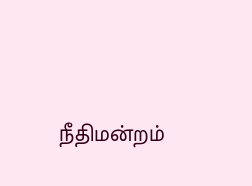நீதிமன்றம்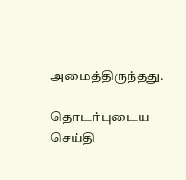அமைத்திருந்தது.

தொடர்புடைய செய்தி